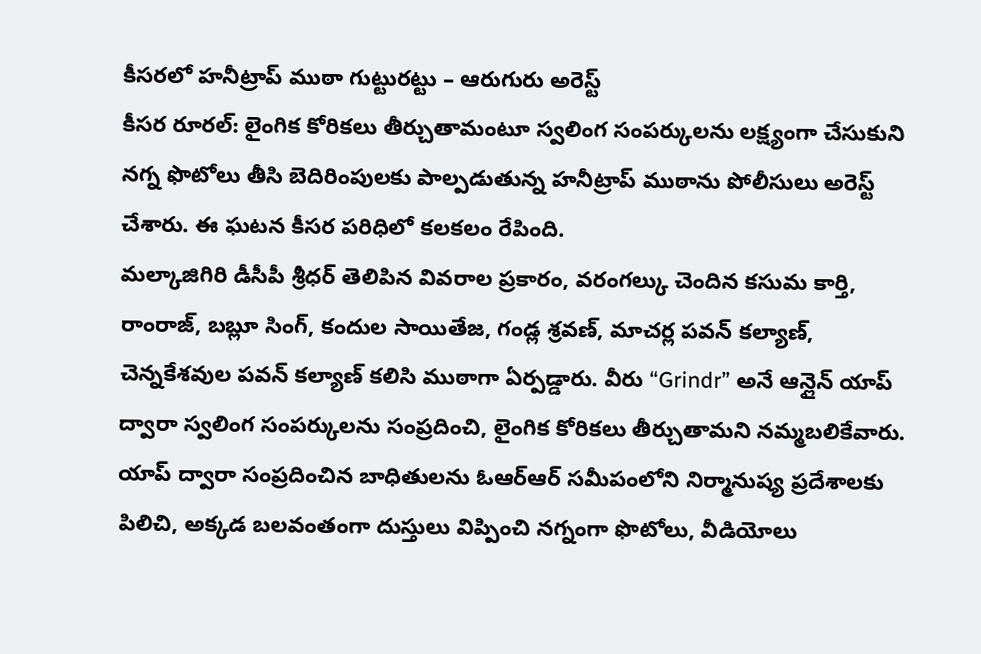కీసరలో హనీట్రాప్ ముఠా గుట్టురట్టు – ఆరుగురు అరెస్ట్
కీసర రూరల్: లైంగిక కోరికలు తీర్చుతామంటూ స్వలింగ సంపర్కులను లక్ష్యంగా చేసుకుని నగ్న ఫొటోలు తీసి బెదిరింపులకు పాల్పడుతున్న హనీట్రాప్ ముఠాను పోలీసులు అరెస్ట్ చేశారు. ఈ ఘటన కీసర పరిధిలో కలకలం రేపింది.
మల్కాజిగిరి డీసీపీ శ్రీధర్ తెలిపిన వివరాల ప్రకారం, వరంగల్కు చెందిన కసుమ కార్తి, రాంరాజ్, బబ్లూ సింగ్, కందుల సాయితేజ, గండ్ల శ్రవణ్, మాచర్ల పవన్ కల్యాణ్, చెన్నకేశవుల పవన్ కల్యాణ్ కలిసి ముఠాగా ఏర్పడ్డారు. వీరు “Grindr” అనే ఆన్లైన్ యాప్ ద్వారా స్వలింగ సంపర్కులను సంప్రదించి, లైంగిక కోరికలు తీర్చుతామని నమ్మబలికేవారు.
యాప్ ద్వారా సంప్రదించిన బాధితులను ఓఆర్ఆర్ సమీపంలోని నిర్మానుష్య ప్రదేశాలకు పిలిచి, అక్కడ బలవంతంగా దుస్తులు విప్పించి నగ్నంగా ఫొటోలు, వీడియోలు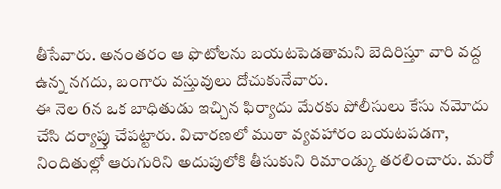తీసేవారు. అనంతరం ఆ ఫొటోలను బయటపెడతామని బెదిరిస్తూ వారి వద్ద ఉన్న నగదు, బంగారు వస్తువులు దోచుకునేవారు.
ఈ నెల 6న ఒక బాధితుడు ఇచ్చిన ఫిర్యాదు మేరకు పోలీసులు కేసు నమోదు చేసి దర్యాప్తు చేపట్టారు. విచారణలో ముఠా వ్యవహారం బయటపడగా, నిందితుల్లో ఆరుగురిని అదుపులోకి తీసుకుని రిమాండ్కు తరలించారు. మరో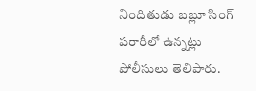నిందితుడు బబ్లూ సింగ్ పరారీలో ఉన్నట్లు పోలీసులు తెలిపారు.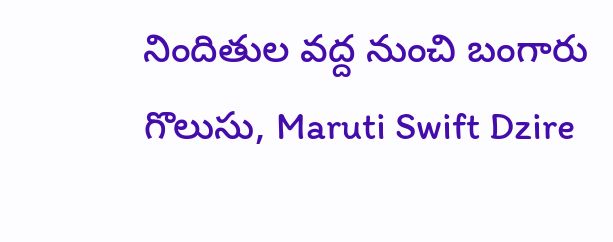నిందితుల వద్ద నుంచి బంగారు గొలుసు, Maruti Swift Dzire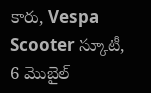కారు, Vespa Scooter స్కూటీ, 6 మొబైల్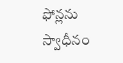ఫోన్లను స్వాధీనం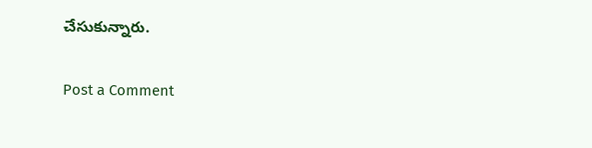చేసుకున్నారు.

Post a Comment